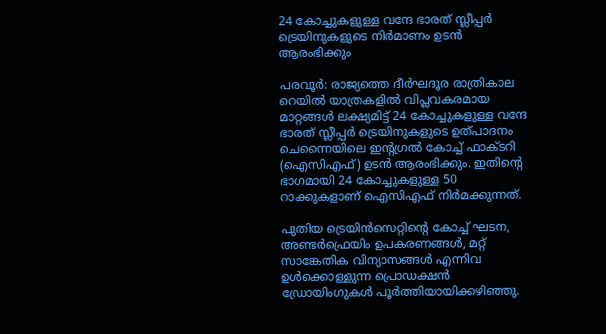24 കോച്ചുകളുള്ള വന്ദേ ഭാരത് സ്ലീപ്പർ ട്രെയിനുകളുടെ നിർമാണം ഉടൻ ആരംഭിക്കും

പരവൂർ: രാജ്യത്തെ ദീർഘദൂര രാത്രികാല റെയിൽ യാത്രകളിൽ വിപ്ലവകരമായ മാറ്റങ്ങൾ ലക്ഷ്യമിട്ട് 24 കോച്ചുകളുള്ള വന്ദേ ഭാരത് സ്ലീപ്പർ ട്രെയിനുകളുടെ ഉത്പാദനം ചെന്നൈയിലെ ഇന്‍റഗ്രൽ കോച്ച് ഫാക്ടറി (ഐസിഎഫ്) ഉടൻ ആരംഭിക്കും. ഇതിന്‍റെ ഭാഗമായി 24 കോച്ചുകളുള്ള 50 റാക്കുകളാണ് ഐസിഎഫ് നിർമക്കുന്നത്.

പുതിയ ട്രെയിൻസെറ്റിന്‍റെ കോച്ച് ഘടന, അണ്ടർഫ്രെയിം ഉപകരണങ്ങൾ, മറ്റ് സാങ്കേതിക വിന്യാസങ്ങൾ എന്നിവ ഉൾക്കൊള്ളുന്ന പ്രൊഡക്ഷൻ ഡ്രോയിംഗുകൾ പൂർത്തിയായിക്കഴിഞ്ഞു.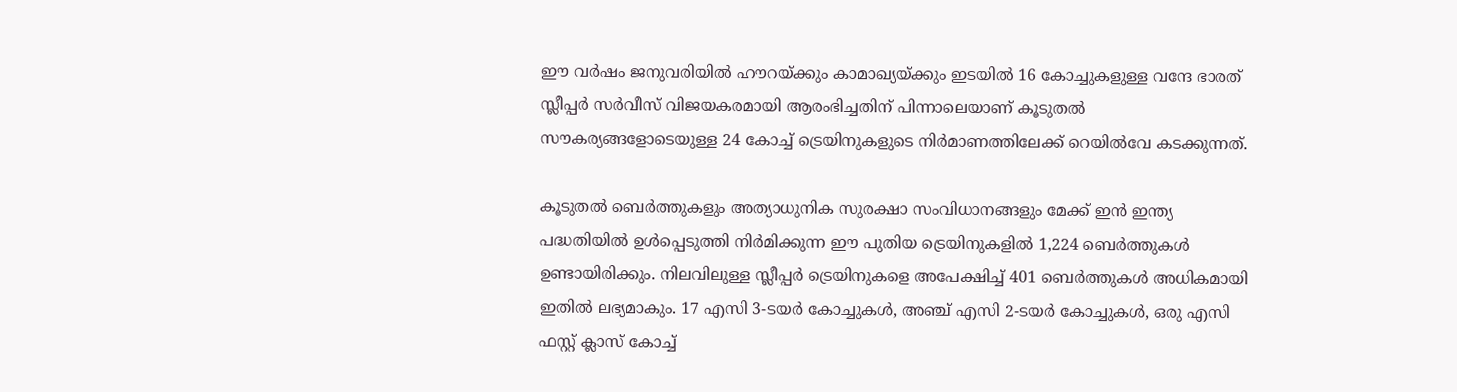ഈ വർഷം ജനുവരിയിൽ ഹൗറയ്ക്കും കാമാഖ്യയ്ക്കും ഇടയിൽ 16 കോച്ചുകളുള്ള വന്ദേ ഭാരത് സ്ലീപ്പർ സർവീസ് വിജയകരമായി ആരംഭിച്ചതിന് പിന്നാലെയാണ് കൂടുതൽ സൗകര്യങ്ങളോടെയുള്ള 24 കോച്ച് ട്രെയിനുകളുടെ നിർമാണത്തിലേക്ക് റെയിൽവേ കടക്കുന്നത്.

കൂടുതൽ ബെർത്തുകളും അത്യാധുനിക സുരക്ഷാ സംവിധാനങ്ങളും മേക്ക് ഇൻ ഇന്ത്യ പദ്ധതിയിൽ ഉൾപ്പെടുത്തി നിർമിക്കുന്ന ഈ പുതിയ ട്രെയിനുകളിൽ 1,224 ബെർത്തുകൾ ഉണ്ടായിരിക്കും. നിലവിലുള്ള സ്ലീപ്പർ ട്രെയിനുകളെ അപേക്ഷിച്ച് 401 ബെർത്തുകൾ അധികമായി ഇതിൽ ലഭ്യമാകും. 17 എസി 3-ടയർ കോച്ചുകൾ, അഞ്ച് എസി 2-ടയർ കോച്ചുകൾ, ഒരു എസി ഫസ്റ്റ് ക്ലാസ് കോച്ച്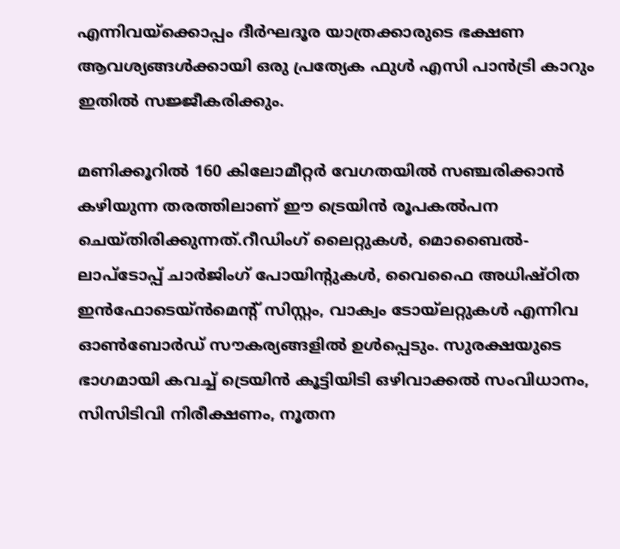എന്നിവയ്ക്കൊപ്പം ദീർഘദൂര യാത്രക്കാരുടെ ഭക്ഷണ ആവശ്യങ്ങൾക്കായി ഒരു പ്രത്യേക ഫുൾ എസി പാൻട്രി കാറും ഇതിൽ സജ്ജീകരിക്കും.

മണിക്കൂറിൽ 160 കിലോമീറ്റർ വേഗതയിൽ സഞ്ചരിക്കാൻ കഴിയുന്ന തരത്തിലാണ് ഈ ട്രെയിൻ രൂപകൽപന ചെയ്തിരിക്കുന്നത്.റീഡിംഗ് ലൈറ്റുകൾ, മൊബൈൽ-ലാപ്‌ടോപ്പ് ചാർജിംഗ് പോയിന്‍റുകൾ, വൈഫൈ അധിഷ്ഠിത ഇൻഫോടെയ്ൻമെന്‍റ് സിസ്റ്റം, വാക്വം ടോയ്‌ലറ്റുകൾ എന്നിവ ഓൺബോർഡ് സൗകര്യങ്ങളിൽ ഉൾപ്പെടും. സുരക്ഷയുടെ ഭാഗമായി കവച്ച് ട്രെയിൻ കൂട്ടിയിടി ഒഴിവാക്കൽ സംവിധാനം, സിസിടിവി നിരീക്ഷണം, നൂതന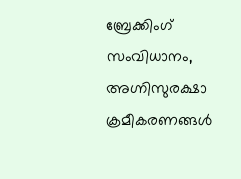ബ്രേക്കിംഗ് സംവിധാനം, അഗ്നിസുരക്ഷാ ക്രമീകരണങ്ങൾ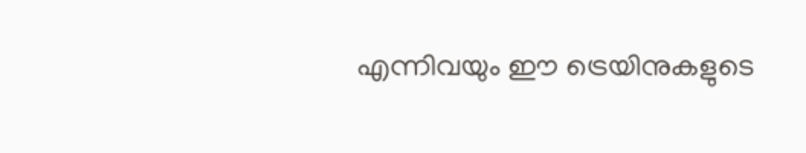എന്നിവയും ഈ ട്രെയിനുകളുടെ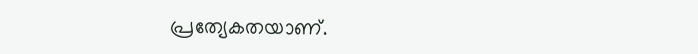പ്രത്യേകതയാണ്.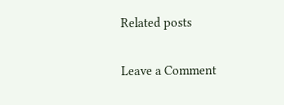Related posts

Leave a Comment